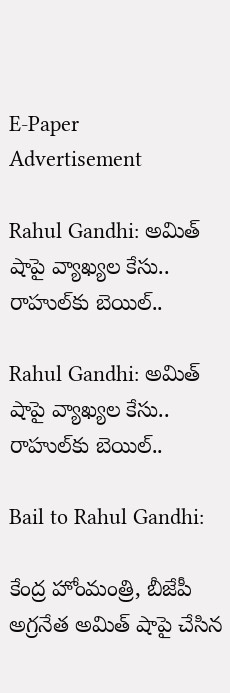E-Paper
Advertisement

Rahul Gandhi: అమిత్ షాపై వ్యాఖ్యల కేసు.. రాహుల్‌కు బెయిల్..

Rahul Gandhi: అమిత్ షాపై వ్యాఖ్యల కేసు.. రాహుల్‌కు బెయిల్..

Bail to Rahul Gandhi:

కేంద్ర హోంమంత్రి, బీజేపీ అగ్రనేత అమిత్ షాపై చేసిన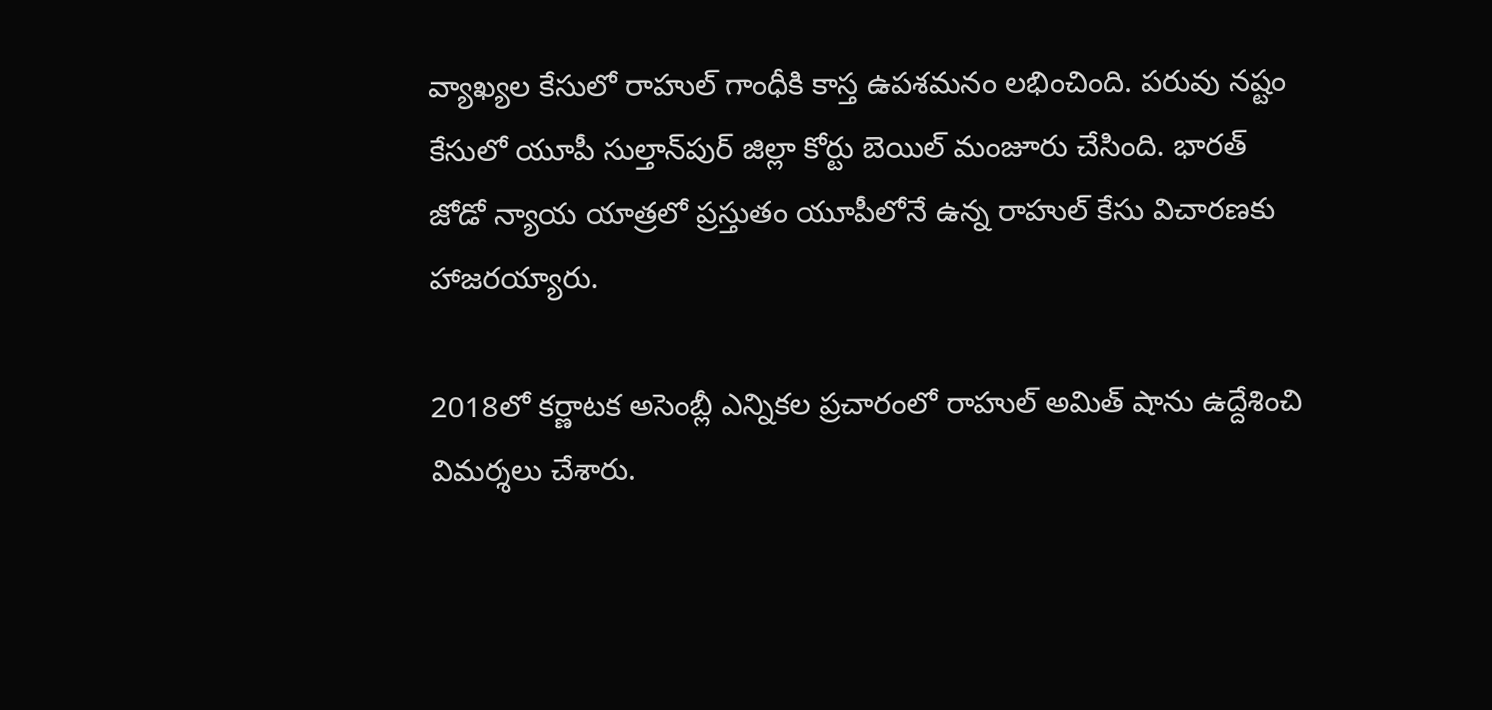వ్యాఖ్యల కేసులో రాహుల్ గాంధీకి కాస్త ఉపశమనం లభించింది. పరువు నష్టం కేసులో యూపీ సుల్తాన్‌పుర్‌ జిల్లా కోర్టు బెయిల్‌ మంజూరు చేసింది. భారత్‌ జోడో న్యాయ యాత్రలో ప్రస్తుతం యూపీలోనే ఉన్న రాహుల్ కేసు విచారణకు హాజరయ్యారు.

2018లో కర్ణాటక అసెంబ్లీ ఎన్నికల ప్రచారంలో రాహుల్‌ అమిత్‌ షాను ఉద్దేశించి విమర్శలు చేశారు.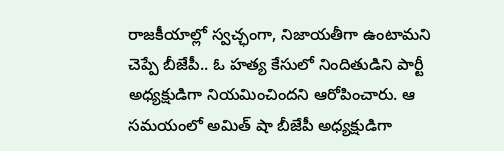రాజకీయాల్లో స్వచ్ఛంగా, నిజాయతీగా ఉంటామని చెప్పే బీజేపీ.. ఓ హత్య కేసులో నిందితుడిని పార్టీ అధ్యక్షుడిగా నియమించిందని ఆరోపించారు. ఆ సమయంలో అమిత్ షా బీజేపీ అధ్యక్షుడిగా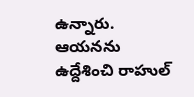ఉన్నారు. ఆయనను ఉద్దేశించి రాహుల్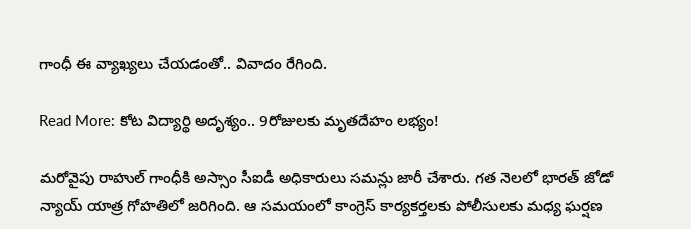గాంధీ ఈ వ్యాఖ్యలు చేయడంతో.. వివాదం రేగింది.

Read More: కోట విద్యార్థి అదృశ్యం.. 9రోజులకు మృతదేహం లభ్యం!

మరోవైపు రాహుల్‌ గాంధీకి అస్సాం సీఐడీ అధికారులు సమన్లు జారీ చేశారు. గత నెలలో భారత్‌ జోడో న్యాయ్‌ యాత్ర గోహతిలో జరిగింది. ఆ సమయంలో కాంగ్రెస్ కార్యకర్తలకు పోలీసులకు మధ్య ఘర్షణ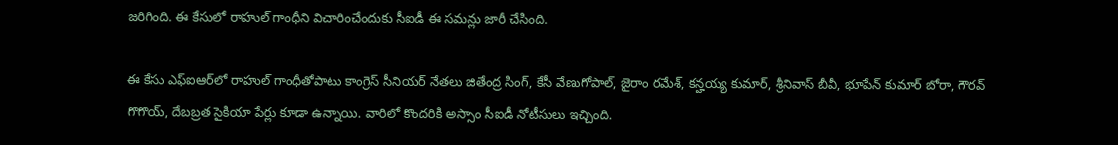జరిగింది. ఈ కేసులో రాహుల్‌ గాంధీని విచారించేందుకు సీఐడీ ఈ సమన్లు జారీ చేసింది.

ఈ కేసు ఎఫ్‌ఐఆర్‌లో రాహుల్‌ గాంధీతోపాటు కాంగ్రెస్ సీనియర్‌ నేతలు జితేంద్ర సింగ్‌, కేసీ వేణుగోపాల్‌, జైరాం రమేశ్‌, కన్హయ్య కుమార్‌, శ్రీనివాస్‌ బీవీ, భూపేన్‌ కుమార్ బోరా, గౌరవ్‌ గొగొయ్‌, దేబబ్రత సైకియా పేర్లు కూడా ఉన్నాయి. వారిలో కొందరికి అస్సాం సీఐడీ నోటీసులు ఇచ్చింది.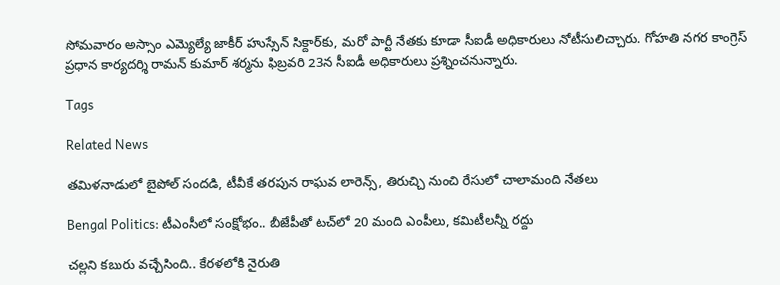సోమవారం అస్సాం ఎమ్యెల్యే జాకీర్‌ హుస్సేన్‌ సిక్దార్‌కు, మరో పార్టీ నేతకు కూడా సీఐడీ అధికారులు నోటీసులిచ్చారు. గోహతి నగర కాంగ్రెస్‌ ప్రధాన కార్యదర్శి రామన్‌ కుమార్‌ శర్మను ఫిబ్రవరి 23న సీఐడీ అధికారులు ప్రశ్నించనున్నారు.

Tags

Related News

తమిళనాడులో బైపోల్ సందడి, టీవీకే తరపున రాఘవ లారెన్స్‌, తిరుచ్చి నుంచి రేసులో చాలామంది నేతలు

Bengal Politics: టీఎంసీలో సంక్షోభం.. బీజేపీతో టచ్‌లో 20 మంది ఎంపీలు, కమిటీలన్నీ రద్దు

చల్లని కబురు వచ్చేసింది.. కేరళలోకి నైరుతి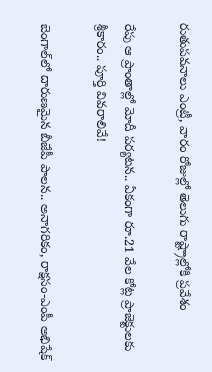రుతుపవనాలు ఎంట్రీ, వారం రోజుల్లో తెలుగు రాష్ట్రాల్లోకి ప్రవేశం

రేపు ఆ ప్రాంతాల్లో మోదీ పర్యటన.. ఏకంగా రూ.21 వేల కోట్ల ప్రాజెక్టులకు శ్రీకారం.. పూర్తి వివరాలివే!

బెంగాల్‌లో దారుణమైన బీజేపీ పాలన.. అనాగరికం, రాక్షసం-ఎంపీ అభిషేక్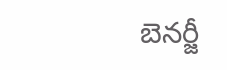బెనర్జీ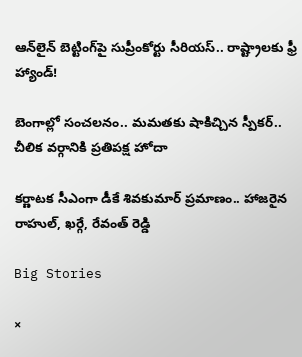ఆన్‌లైన్ బెట్టింగ్‌పై సుప్రీంకోర్టు సీరియస్.. రాష్ట్రాలకు ఫ్రీ హ్యాండ్!

బెంగాల్లో సంచలనం.. మమతకు షాకిచ్చిన స్పీకర్.. చీలిక వర్గానికి ప్రతిపక్ష హోదా

కర్ణాటక సీఎంగా డీకే శివకుమార్‌ ప్రమాణం.. హాజరైన రాహుల్, ఖర్గే, రేవంత్ రెడ్డి

Big Stories

×